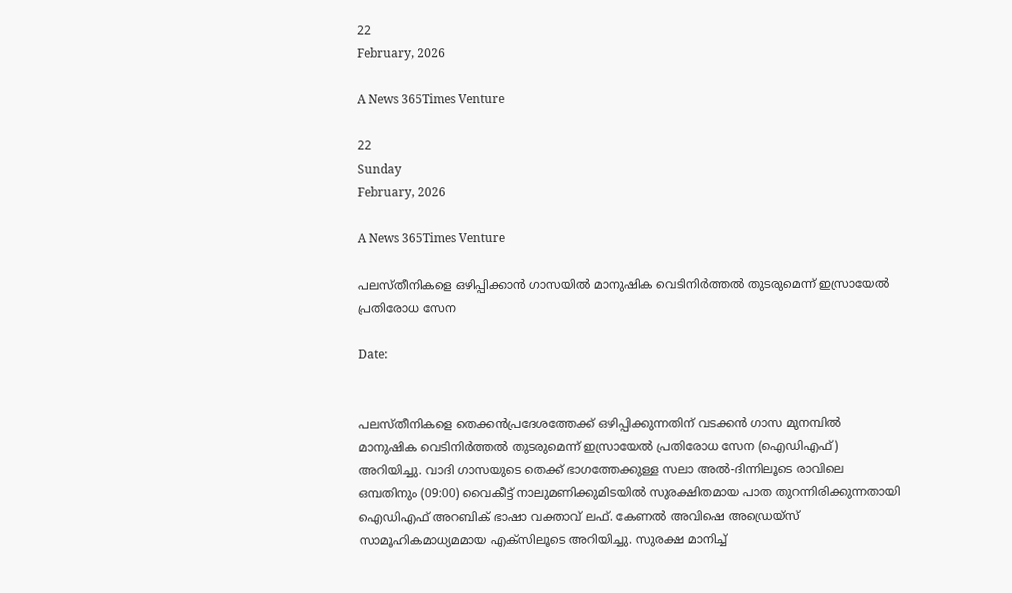22
February, 2026

A News 365Times Venture

22
Sunday
February, 2026

A News 365Times Venture

പലസ്തീനികളെ ഒഴിപ്പിക്കാൻ ഗാസയില്‍ മാനുഷിക വെടിനിര്‍ത്തല്‍ തുടരുമെന്ന് ഇസ്രായേല്‍ പ്രതിരോധ സേന

Date:


പലസ്തീനികളെ തെക്കന്‍പ്രദേശത്തേക്ക് ഒഴിപ്പിക്കുന്നതിന് വടക്കന്‍ ഗാസ മുനമ്പില്‍ മാനുഷിക വെടിനിര്‍ത്തല്‍ തുടരുമെന്ന് ഇസ്രായേല്‍ പ്രതിരോധ സേന (ഐഡിഎഫ്) അറിയിച്ചു. വാദി ഗാസയുടെ തെക്ക് ഭാഗത്തേക്കുള്ള സലാ അല്‍-ദിന്നിലൂടെ രാവിലെ ഒമ്പതിനും (09:00) വൈകീട്ട് നാലുമണിക്കുമിടയില്‍ സുരക്ഷിതമായ പാത തുറന്നിരിക്കുന്നതായി ഐഡിഎഫ് അറബിക് ഭാഷാ വക്താവ് ലഫ്. കേണല്‍ അവിഷെ അഡ്രെയ്‌സ് സാമൂഹികമാധ്യമമായ എക്‌സിലൂടെ അറിയിച്ചു. സുരക്ഷ മാനിച്ച്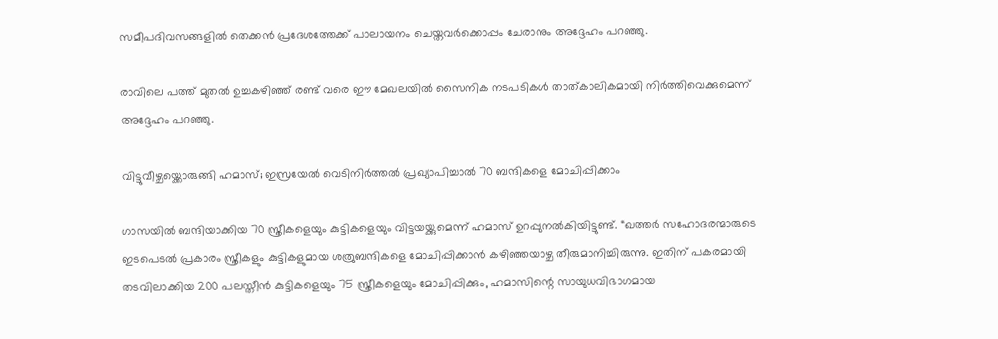സമീപദിവസങ്ങളില്‍ തെക്കന്‍ പ്രദേശത്തേക്ക് പാലായനം ചെയ്തവര്‍ക്കൊപ്പം ചേരാനും അദ്ദേഹം പറഞ്ഞു.

രാവിലെ പത്ത് മുതല്‍ ഉച്ചകഴിഞ്ഞ് രണ്ട് വരെ ഈ മേഖലയില്‍ സൈനിക നടപടികള്‍ താത്കാലികമായി നിര്‍ത്തിവെക്കുമെന്ന് അദ്ദേഹം പറഞ്ഞു.

വിട്ടുവീഴ്ചയ്ക്കൊരുങ്ങി ഹമാസ്; ഇസ്രയേൽ വെടിനിർത്തൽ പ്രഖ്യാപിച്ചാൽ 70 ബന്ദികളെ മോചിപ്പിക്കാം

ഗാസയില്‍ ബന്ദിയാക്കിയ 70 സ്ത്രീകളെയും കുട്ടികളെയും വിട്ടയയ്ക്കുമെന്ന് ഹമാസ് ഉറപ്പുനല്‍കിയിട്ടുണ്ട്. “ഖത്തര്‍ സഹോദരന്മാരുടെ ഇടപെടല്‍ പ്രകാരം സ്ത്രീകളും കുട്ടികളുമായ ശത്രുബന്ദികളെ മോചിപ്പിക്കാന്‍ കഴിഞ്ഞയാഴ്ച തീരുമാനിച്ചിരുന്നു. ഇതിന് പകരമായി തടവിലാക്കിയ 200 പലസ്തീന്‍ കുട്ടികളെയും 75 സ്ത്രീകളെയും മോചിപ്പിക്കും, ഹമാസിന്റെ സായുധവിഭാഗമായ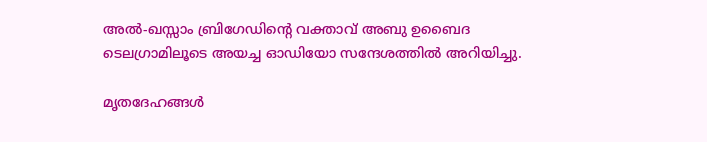അല്‍-ഖസ്സാം ബ്രിഗേഡിന്റെ വക്താവ് അബു ഉബൈദ ടെലഗ്രാമിലൂടെ അയച്ച ഓഡിയോ സന്ദേശത്തിൽ അറിയിച്ചു.

മൃതദേഹങ്ങൾ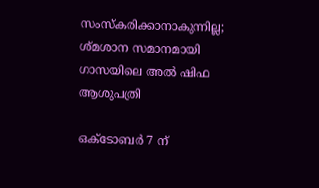സംസ്കരിക്കാനാകുന്നില്ല; ശ്മശാന സമാനമായി ഗാസയിലെ അല്‍ ഷിഫ ആശുപത്രി

ഒക്ടോബർ 7 ന്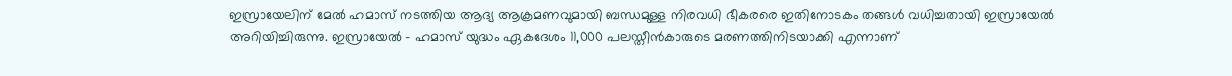ഇസ്രായേലിന് മേൽ ഹമാസ് നടത്തിയ ആദ്യ ആക്രമണവുമായി ബന്ധമുള്ള നിരവധി ഭീകരരെ ഇതിനോടകം തങ്ങൾ വധിച്ചതായി ഇസ്രായേൽ അറിയിച്ചിരുന്നു. ഇസ്രായേൽ – ഹമാസ് യുദ്ധം ഏകദേശം 11,000 പലസ്തീൻകാരുടെ മരണത്തിനിടയാക്കി എന്നാണ്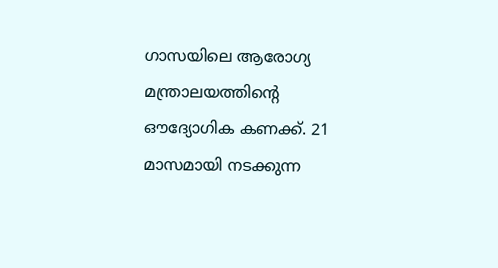ഗാസയിലെ ആരോഗ്യ മന്ത്രാലയത്തിന്റെ ഔദ്യോഗിക കണക്ക്. 21 മാസമായി നടക്കുന്ന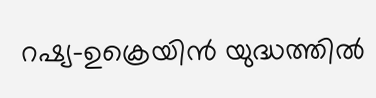റഷ്യ-ഉക്രെയിൻ യുദ്ധത്തിൽ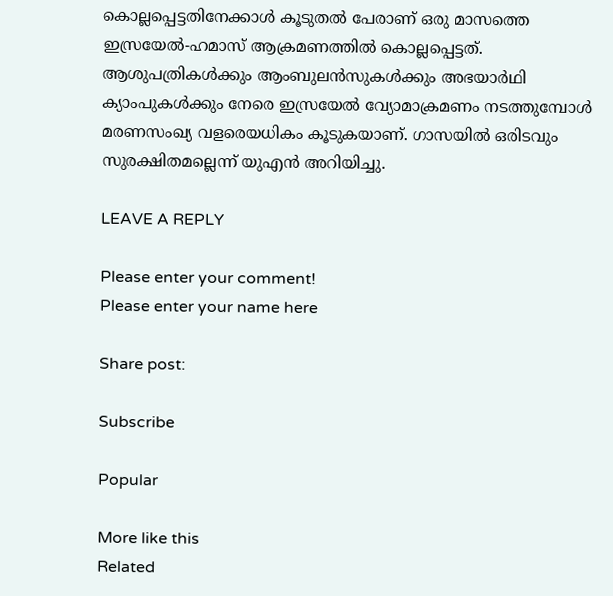കൊല്ലപ്പെട്ടതിനേക്കാൾ കൂടുതൽ പേരാണ് ഒരു മാസത്തെ ഇസ്രയേൽ-ഹമാസ് ആക്രമണത്തിൽ കൊല്ലപ്പെട്ടത്. ആശുപത്രികൾക്കും ആംബുലൻസുകൾക്കും അഭയാർഥി ക്യാംപുകൾക്കും നേരെ ഇസ്രയേൽ വ്യോമാക്രമണം നടത്തുമ്പോൾ മരണസംഖ്യ വളരെയധികം കൂടുകയാണ്. ഗാസയിൽ ഒരിടവും സുരക്ഷിതമല്ലെന്ന് യുഎൻ അറിയിച്ചു.

LEAVE A REPLY

Please enter your comment!
Please enter your name here

Share post:

Subscribe

Popular

More like this
Related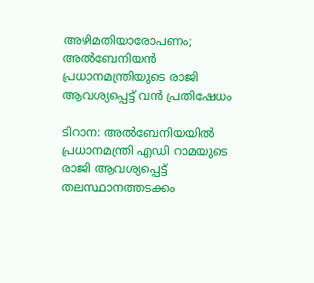അഴിമതിയാരോപണം; അല്‍ബേനിയന്‍ പ്രധാനമന്ത്രിയുടെ രാജി ആവശ്യപ്പെട്ട് വന്‍ പ്രതിഷേധം

ടിറാന: അല്‍ബേനിയയില്‍ പ്രധാനമന്ത്രി എഡി റാമയുടെ രാജി ആവശ്യപ്പെട്ട് തലസ്ഥാനത്തടക്കം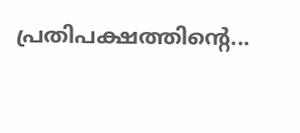പ്രതിപക്ഷത്തിന്റെ...